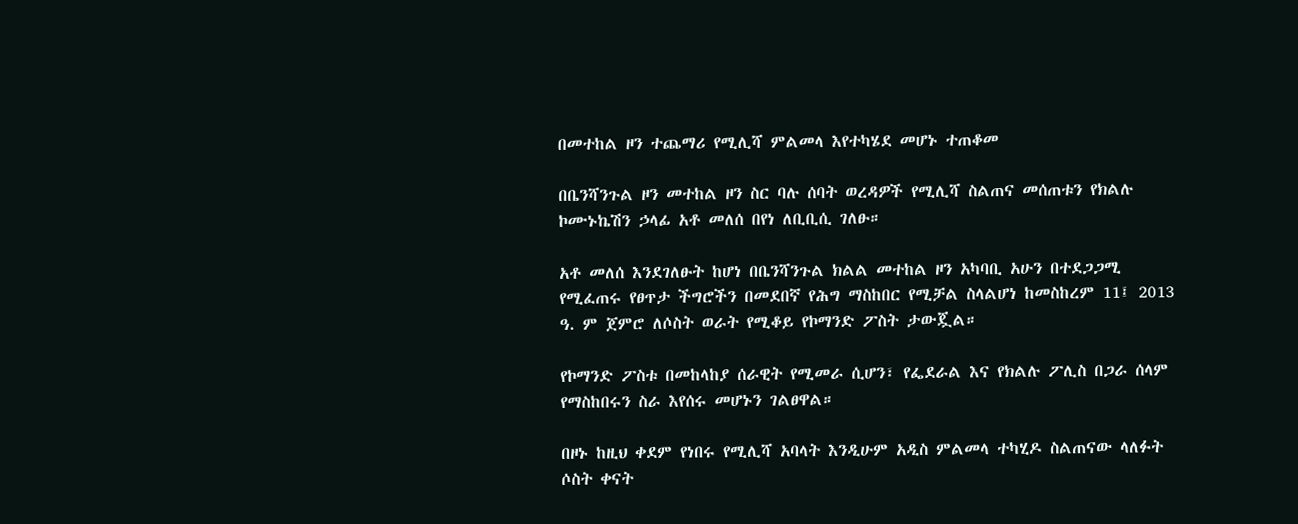በመተከል ዞን ተጨማሪ የሚሊሻ ምልመላ እየተካሄደ መሆኑ ተጠቆመ

በቤንሻንጉል ዞን መተከል ዞን ስር ባሉ ሰባት ወረዳዎች የሚሊሻ ስልጠና መሰጠቱን የክልሉ ኮሙኑኬሽን ኃላፊ አቶ መለሰ በየነ ለቢቢሲ ገለፁ።

አቶ መለሰ እንደገለፁት ከሆነ በቤንሻንጉል ክልል መተከል ዞን አካባቢ አሁን በተደጋጋሚ የሚፈጠሩ የፀጥታ ችግሮችን በመደበኛ የሕግ ማስከበር የሚቻል ስላልሆነ ከመስከረም 11፤ 2013 ዓ. ም ጀምሮ ለሶስት ወራት የሚቆይ የኮማንድ ፖስት ታውጇል።

የኮማንድ ፖስቱ በመከላከያ ሰራዊት የሚመራ ሲሆን፣ የፌደራል እና የክልሉ ፖሊስ በጋራ ሰላም የማስከበሩን ስራ እየሰሩ መሆኑን ገልፀዋል።

በዞኑ ከዚህ ቀደም የነበሩ የሚሊሻ አባላት እንዲሁም አዲስ ምልመላ ተካሂዶ ስልጠናው ላለፉት ሶስት ቀናት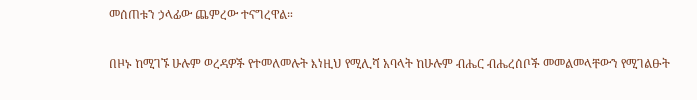መሰጠቱን ኃላፊው ጨምረው ተናግረዋል።

በዞኑ ከሚገኙ ሁሉም ወረዳዎች የተመለመሉት እነዚህ የሚሊሻ አባላት ከሁሉም ብሔር ብሔረሰቦች መመልመላቸውን የሚገልፁት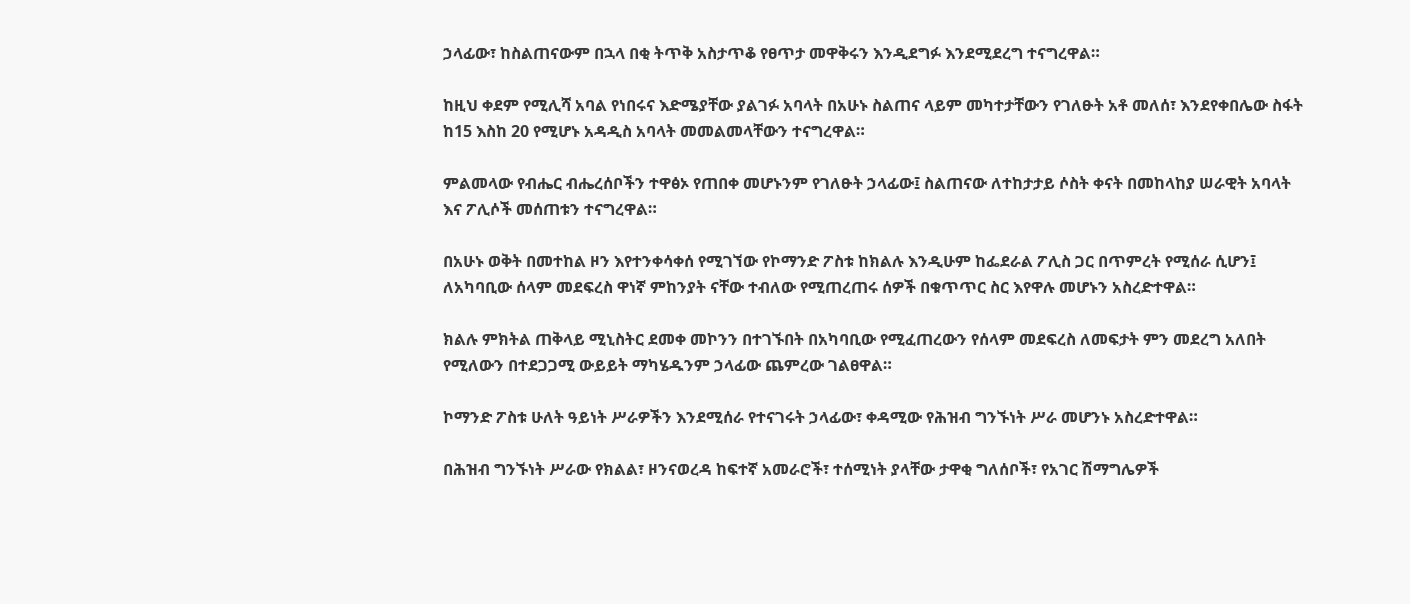ኃላፊው፣ ከስልጠናውም በኋላ በቂ ትጥቅ አስታጥቆ የፀጥታ መዋቅሩን እንዲደግፉ እንደሚደረግ ተናግረዋል።

ከዚህ ቀደም የሚሊሻ አባል የነበሩና እድሜያቸው ያልገፉ አባላት በአሁኑ ስልጠና ላይም መካተታቸውን የገለፁት አቶ መለሰ፣ እንደየቀበሌው ስፋት ከ15 እስከ 20 የሚሆኑ አዳዲስ አባላት መመልመላቸውን ተናግረዋል።

ምልመላው የብሔር ብሔረሰቦችን ተዋፅኦ የጠበቀ መሆኑንም የገለፁት ኃላፊው፤ ስልጠናው ለተከታታይ ሶስት ቀናት በመከላከያ ሠራዊት አባላት እና ፖሊሶች መሰጠቱን ተናግረዋል።

በአሁኑ ወቅት በመተከል ዞን እየተንቀሳቀሰ የሚገኘው የኮማንድ ፖስቱ ከክልሉ እንዲሁም ከፌደራል ፖሊስ ጋር በጥምረት የሚሰራ ሲሆን፤ ለአካባቢው ሰላም መደፍረስ ዋነኛ ምከንያት ናቸው ተብለው የሚጠረጠሩ ሰዎች በቁጥጥር ስር እየዋሉ መሆኑን አስረድተዋል።

ክልሉ ምክትል ጠቅላይ ሚኒስትር ደመቀ መኮንን በተገኙበት በአካባቢው የሚፈጠረውን የሰላም መደፍረስ ለመፍታት ምን መደረግ አለበት የሚለውን በተደጋጋሚ ውይይት ማካሄዱንም ኃላፊው ጨምረው ገልፀዋል።

ኮማንድ ፖስቱ ሁለት ዓይነት ሥራዎችን እንደሚሰራ የተናገሩት ኃላፊው፣ ቀዳሚው የሕዝብ ግንኙነት ሥራ መሆንኑ አስረድተዋል።

በሕዝብ ግንኙነት ሥራው የክልል፣ ዞንናወረዳ ከፍተኛ አመራሮች፣ ተሰሚነት ያላቸው ታዋቂ ግለሰቦች፣ የአገር ሽማግሌዎች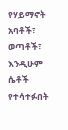የሃይማኖት አባቶች፣ ወጣቶች፣ እንዲሁም ሴቶች የተሳተፉበት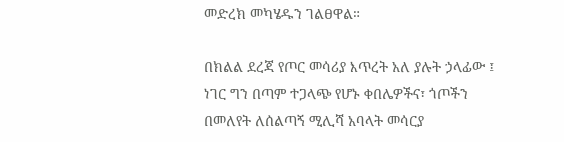መድረክ መካሄዱን ገልፀዋል።

በክልል ደረጃ የጦር መሳሪያ እጥረት አለ ያሉት ኃላፊው ፤ ነገር ግን በጣም ተጋላጭ የሆኑ ቀበሌዎችና፣ ጎጦችን በመለየት ለሰልጣኝ ሚሊሻ አባላት መሳርያ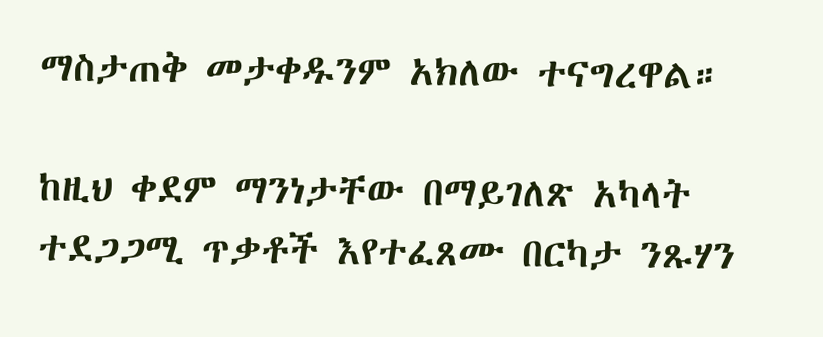ማስታጠቅ መታቀዱንም አክለው ተናግረዋል።

ከዚህ ቀደም ማንነታቸው በማይገለጽ አካላት ተደጋጋሚ ጥቃቶች እየተፈጸሙ በርካታ ንጹሃን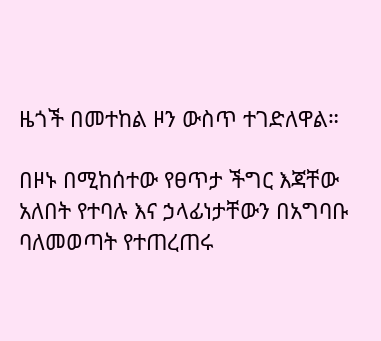ዜጎች በመተከል ዞን ውስጥ ተገድለዋል።

በዞኑ በሚከሰተው የፀጥታ ችግር እጃቸው አለበት የተባሉ እና ኃላፊነታቸውን በአግባቡ ባለመወጣት የተጠረጠሩ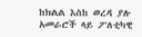ከክልል እስከ ወረዳ ያሉ አመራሮች ላይ ፖለቲካዊ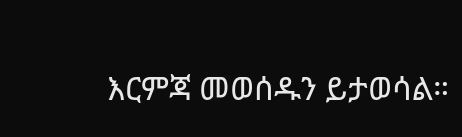እርምጃ መወሰዱን ይታወሳል።